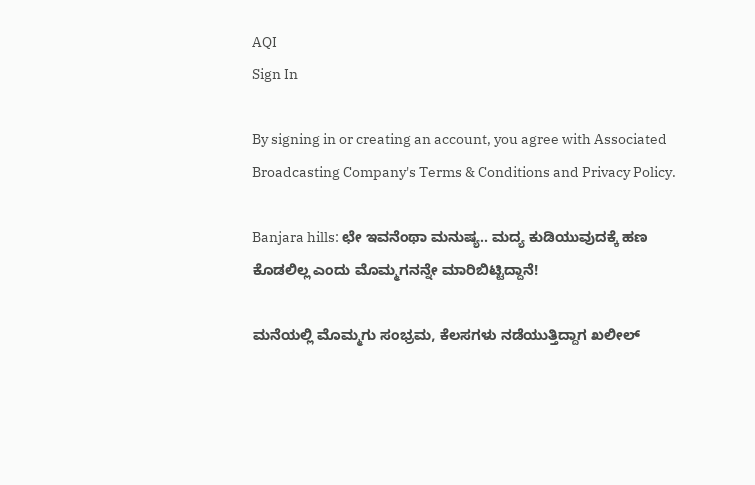AQI
Sign In

By signing in or creating an account, you agree with Associated Broadcasting Company's Terms & Conditions and Privacy Policy.

Banjara hills: ಛೇ ಇವನೆಂಥಾ ಮನುಷ್ಯ.. ಮದ್ಯ ಕುಡಿಯುವುದಕ್ಕೆ ಹಣ ಕೊಡಲಿಲ್ಲ ಎಂದು ಮೊಮ್ಮಗನನ್ನೇ ಮಾರಿಬಿಟ್ಟಿದ್ದಾನೆ!

ಮನೆಯಲ್ಲಿ ಮೊಮ್ಮಗು ಸಂಭ್ರಮ, ಕೆಲಸಗಳು ನಡೆಯುತ್ತಿದ್ದಾಗ ಖಲೀಲ್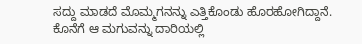ಸದ್ದು ಮಾಡದೆ ಮೊಮ್ಮಗನನ್ನು ಎತ್ತಿಕೊಂಡು ಹೊರಹೋಗಿದ್ದಾನೆ. ಕೊನೆಗೆ ಆ ಮಗುವನ್ನು ದಾರಿಯಲ್ಲಿ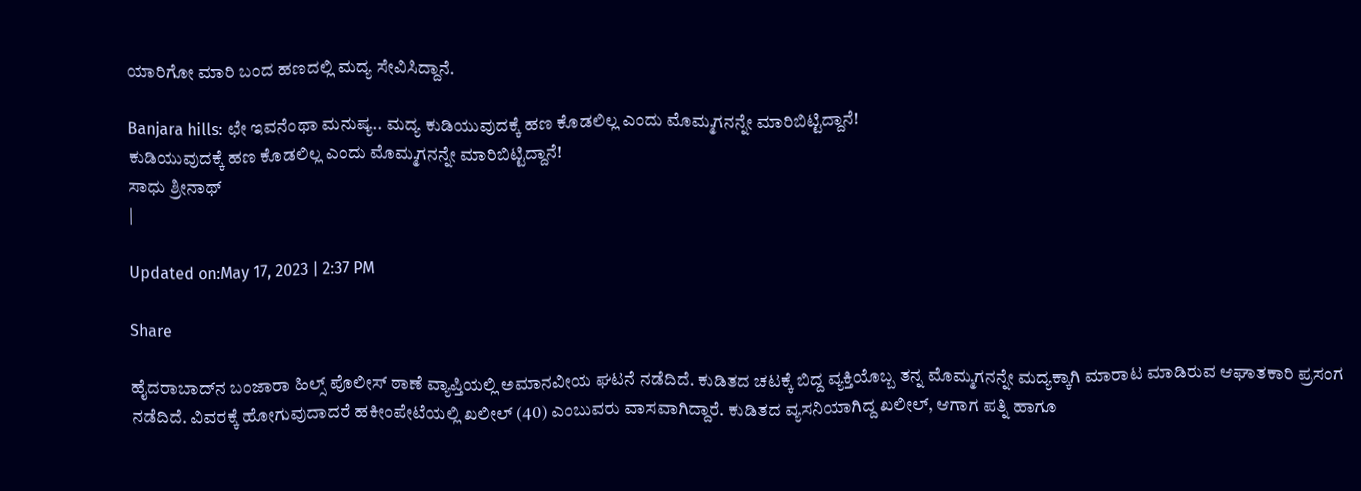ಯಾರಿಗೋ ಮಾರಿ ಬಂದ ಹಣದಲ್ಲಿ ಮದ್ಯ ಸೇವಿಸಿದ್ದಾನೆ.

Banjara hills: ಛೇ ಇವನೆಂಥಾ ಮನುಷ್ಯ.. ಮದ್ಯ ಕುಡಿಯುವುದಕ್ಕೆ ಹಣ ಕೊಡಲಿಲ್ಲ ಎಂದು ಮೊಮ್ಮಗನನ್ನೇ ಮಾರಿಬಿಟ್ಟಿದ್ದಾನೆ!
ಕುಡಿಯುವುದಕ್ಕೆ ಹಣ ಕೊಡಲಿಲ್ಲ ಎಂದು ಮೊಮ್ಮಗನನ್ನೇ ಮಾರಿಬಿಟ್ಟಿದ್ದಾನೆ!
ಸಾಧು ಶ್ರೀನಾಥ್
|

Updated on:May 17, 2023 | 2:37 PM

Share

ಹೈದರಾಬಾದ್‌ನ ಬಂಜಾರಾ ಹಿಲ್ಸ್ ಪೊಲೀಸ್ ಠಾಣೆ ವ್ಯಾಪ್ತಿಯಲ್ಲಿ ಅಮಾನವೀಯ ಘಟನೆ ನಡೆದಿದೆ. ಕುಡಿತದ ಚಟಕ್ಕೆ ಬಿದ್ದ ವ್ಯಕ್ತಿಯೊಬ್ಬ ತನ್ನ ಮೊಮ್ಮಗನನ್ನೇ ಮದ್ಯಕ್ಕಾಗಿ ಮಾರಾಟ ಮಾಡಿರುವ ಆಘಾತಕಾರಿ ಪ್ರಸಂಗ ನಡೆದಿದೆ. ವಿವರಕ್ಕೆ ಹೋಗುವುದಾದರೆ ಹಕೀಂಪೇಟೆಯಲ್ಲಿ ಖಲೀಲ್ (40) ಎಂಬುವರು ವಾಸವಾಗಿದ್ದಾರೆ. ಕುಡಿತದ ವ್ಯಸನಿಯಾಗಿದ್ದ ಖಲೀಲ್, ಆಗಾಗ ಪತ್ನಿ ಹಾಗೂ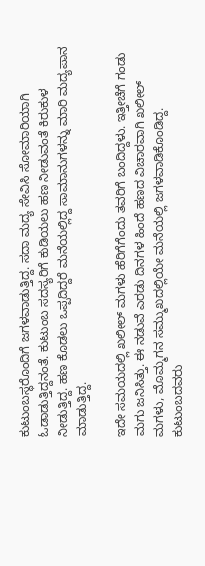ಕುಟುಂಬಸ್ಥರೊಂದಿಗೆ ಜಗಳವಾಡುತ್ತಿದ್ದ. ಸದಾ ಮದ್ಯ ಸೇವಿಸಿ ಸೋಮಾರಿಯಾಗಿ ಓಡಾಡುತ್ತಿದ್ದನಂತೆ. ಕುಟುಂಬ ಸದಸ್ಯರಿಗೆ ಕುಡಿಯಲು ಹಣ ನೀಡುವಂತೆ ಕಿರುಕುಳ ನೀಡುತ್ತಿದ್ದ. ಹಣ ಕೊಡಲು ಒಪ್ಪದಿದ್ದರೆ ಮನೆಯಲ್ಲಿದ್ದ ಸಾಮಾನುಗಳನ್ನು ಮಾರಿ ಮದ್ಯಪಾನ ಮಾಡುತ್ತಿದ್ದ.

ಇದೇ ಸಮಯದಲ್ಲಿ ಖಲೀಲ್ ಮಗಳು ಹೆರಿಗೆಗೆಂದು ತವರಿಗೆ ಬಂದಿದ್ದಳು. ಇತ್ತೀಚೆಗೆ ಗಂಡು ಮಗು ಜನಿಸಿತ್ತು. ಈ ನಡುವೆ ಎರಡು ದಿನಗಳ ಹಿಂದೆ ಹಣದ ವಿಚಾರವಾಗಿ ಖಲೀಲ್ ಮಗಳು, ಮೊಮ್ಮಗನ ಸಮ್ಮುಖದಲ್ಲಿಯೇ ಮನೆಯಲ್ಲಿ ಜಗಳವಾಡಿಕೊಂಡಿದ್ದ. ಕುಟುಂಬದವರು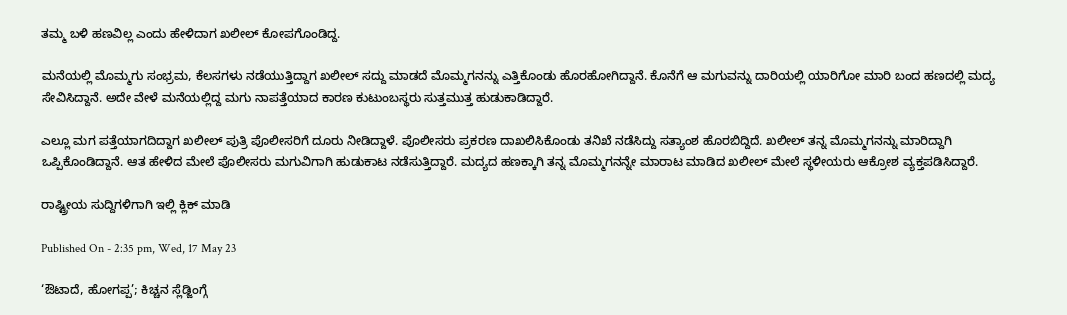ತಮ್ಮ ಬಳಿ ಹಣವಿಲ್ಲ ಎಂದು ಹೇಳಿದಾಗ ಖಲೀಲ್ ಕೋಪಗೊಂಡಿದ್ದ.

ಮನೆಯಲ್ಲಿ ಮೊಮ್ಮಗು ಸಂಭ್ರಮ, ಕೆಲಸಗಳು ನಡೆಯುತ್ತಿದ್ದಾಗ ಖಲೀಲ್ ಸದ್ದು ಮಾಡದೆ ಮೊಮ್ಮಗನನ್ನು ಎತ್ತಿಕೊಂಡು ಹೊರಹೋಗಿದ್ದಾನೆ. ಕೊನೆಗೆ ಆ ಮಗುವನ್ನು ದಾರಿಯಲ್ಲಿ ಯಾರಿಗೋ ಮಾರಿ ಬಂದ ಹಣದಲ್ಲಿ ಮದ್ಯ ಸೇವಿಸಿದ್ದಾನೆ. ಅದೇ ವೇಳೆ ಮನೆಯಲ್ಲಿದ್ದ ಮಗು ನಾಪತ್ತೆಯಾದ ಕಾರಣ ಕುಟುಂಬಸ್ಥರು ಸುತ್ತಮುತ್ತ ಹುಡುಕಾಡಿದ್ದಾರೆ.

ಎಲ್ಲೂ ಮಗ ಪತ್ತೆಯಾಗದಿದ್ದಾಗ ಖಲೀಲ್ ಪುತ್ರಿ ಪೊಲೀಸರಿಗೆ ದೂರು ನೀಡಿದ್ದಾಳೆ. ಪೊಲೀಸರು ಪ್ರಕರಣ ದಾಖಲಿಸಿಕೊಂಡು ತನಿಖೆ ನಡೆಸಿದ್ದು ಸತ್ಯಾಂಶ ಹೊರಬಿದ್ದಿದೆ. ಖಲೀಲ್ ತನ್ನ ಮೊಮ್ಮಗನನ್ನು ಮಾರಿದ್ದಾಗಿ ಒಪ್ಪಿಕೊಂಡಿದ್ದಾನೆ. ಆತ ಹೇಳಿದ ಮೇಲೆ ಪೊಲೀಸರು ಮಗುವಿಗಾಗಿ ಹುಡುಕಾಟ ನಡೆಸುತ್ತಿದ್ದಾರೆ. ಮದ್ಯದ ಹಣಕ್ಕಾಗಿ ತನ್ನ ಮೊಮ್ಮಗನನ್ನೇ ಮಾರಾಟ ಮಾಡಿದ ಖಲೀಲ್ ಮೇಲೆ ಸ್ಥಳೀಯರು ಆಕ್ರೋಶ ವ್ಯಕ್ತಪಡಿಸಿದ್ದಾರೆ.

ರಾಷ್ಟ್ರೀಯ ಸುದ್ದಿಗಳಿಗಾಗಿ ಇಲ್ಲಿ ಕ್ಲಿಕ್ ಮಾಡಿ

Published On - 2:35 pm, Wed, 17 May 23

‘ಔಟಾದೆ, ಹೋಗಪ್ಪ’; ಕಿಚ್ಚನ ಸ್ಲೆಡ್ಜಿಂಗ್ಗೆ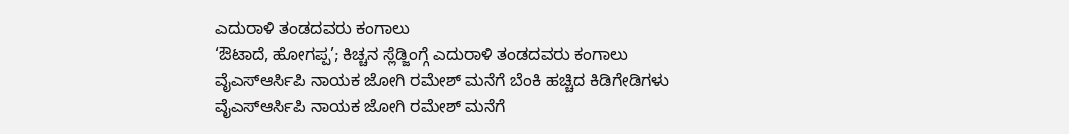ಎದುರಾಳಿ ತಂಡದವರು ಕಂಗಾಲು
‘ಔಟಾದೆ, ಹೋಗಪ್ಪ’; ಕಿಚ್ಚನ ಸ್ಲೆಡ್ಜಿಂಗ್ಗೆ ಎದುರಾಳಿ ತಂಡದವರು ಕಂಗಾಲು
ವೈಎಸ್ಆರ್ಸಿಪಿ ನಾಯಕ ಜೋಗಿ ರಮೇಶ್ ಮನೆಗೆ ಬೆಂಕಿ ಹಚ್ಚಿದ ಕಿಡಿಗೇಡಿಗಳು
ವೈಎಸ್ಆರ್ಸಿಪಿ ನಾಯಕ ಜೋಗಿ ರಮೇಶ್ ಮನೆಗೆ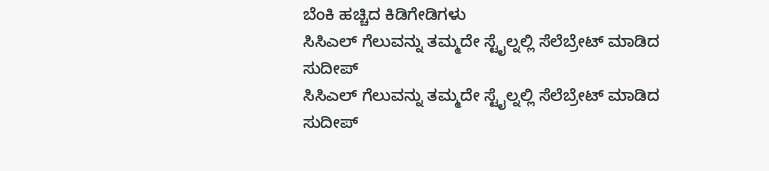ಬೆಂಕಿ ಹಚ್ಚಿದ ಕಿಡಿಗೇಡಿಗಳು
ಸಿಸಿಎಲ್ ಗೆಲುವನ್ನು ತಮ್ಮದೇ ಸ್ಟೈಲ್ನಲ್ಲಿ ಸೆಲೆಬ್ರೇಟ್ ಮಾಡಿದ ಸುದೀಪ್
ಸಿಸಿಎಲ್ ಗೆಲುವನ್ನು ತಮ್ಮದೇ ಸ್ಟೈಲ್ನಲ್ಲಿ ಸೆಲೆಬ್ರೇಟ್ ಮಾಡಿದ ಸುದೀಪ್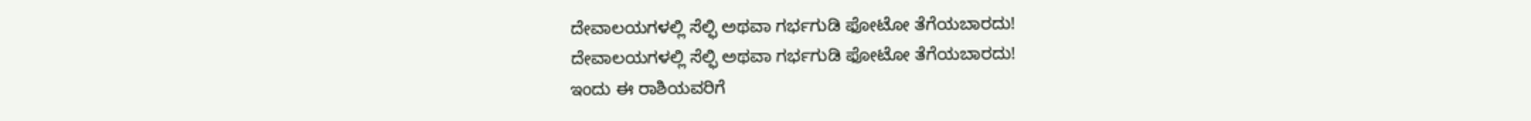ದೇವಾಲಯಗಳಲ್ಲಿ ಸೆಲ್ಫಿ ಅಥವಾ ಗರ್ಭಗುಡಿ ಫೋಟೋ ತೆಗೆಯಬಾರದು!
ದೇವಾಲಯಗಳಲ್ಲಿ ಸೆಲ್ಫಿ ಅಥವಾ ಗರ್ಭಗುಡಿ ಫೋಟೋ ತೆಗೆಯಬಾರದು!
ಇಂದು ಈ ರಾಶಿಯವರಿಗೆ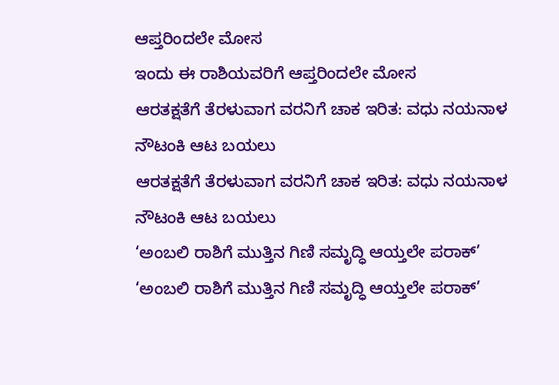ಆಪ್ತರಿಂದಲೇ ಮೋಸ
ಇಂದು ಈ ರಾಶಿಯವರಿಗೆ ಆಪ್ತರಿಂದಲೇ ಮೋಸ
ಆರತಕ್ಷತೆಗೆ ತೆರಳುವಾಗ ವರನಿಗೆ ಚಾಕ ಇರಿತ: ವಧು ನಯನಾಳ ನೌಟಂಕಿ ಆಟ ಬಯಲು
ಆರತಕ್ಷತೆಗೆ ತೆರಳುವಾಗ ವರನಿಗೆ ಚಾಕ ಇರಿತ: ವಧು ನಯನಾಳ ನೌಟಂಕಿ ಆಟ ಬಯಲು
‘ಅಂಬಲಿ ರಾಶಿಗೆ ಮುತ್ತಿನ ಗಿಣಿ ಸಮೃದ್ಧಿ ಆಯ್ತಲೇ ಪರಾಕ್’
‘ಅಂಬಲಿ ರಾಶಿಗೆ ಮುತ್ತಿನ ಗಿಣಿ ಸಮೃದ್ಧಿ ಆಯ್ತಲೇ ಪರಾಕ್’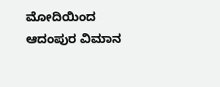ಮೋದಿಯಿಂದ ಆದಂಪುರ ವಿಮಾನ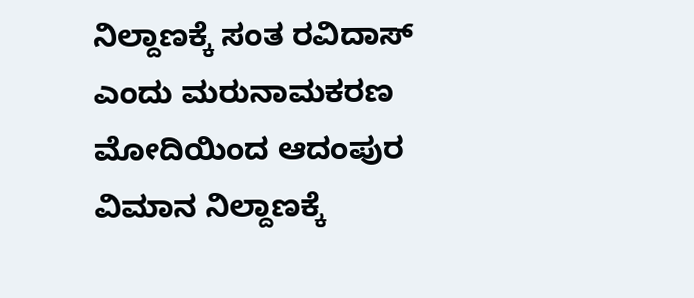ನಿಲ್ದಾಣಕ್ಕೆ ಸಂತ ರವಿದಾಸ್ ಎಂದು ಮರುನಾಮಕರಣ
ಮೋದಿಯಿಂದ ಆದಂಪುರ ವಿಮಾನ ನಿಲ್ದಾಣಕ್ಕೆ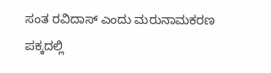ಸಂತ ರವಿದಾಸ್ ಎಂದು ಮರುನಾಮಕರಣ
ಪಕ್ಕದಲ್ಲಿ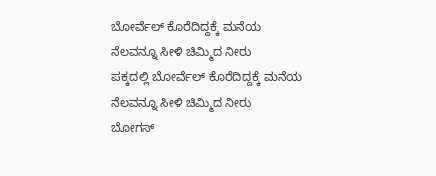ಬೋರ್ವೆಲ್ ಕೊರೆದಿದ್ದಕ್ಕೆ ಮನೆಯ ನೆಲವನ್ನೂ ಸೀಳಿ ಚಿಮ್ಮಿದ ನೀರು
ಪಕ್ಕದಲ್ಲಿ ಬೋರ್ವೆಲ್ ಕೊರೆದಿದ್ದಕ್ಕೆ ಮನೆಯ ನೆಲವನ್ನೂ ಸೀಳಿ ಚಿಮ್ಮಿದ ನೀರು
ಬೋಗಸ್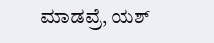ಮಾಡವ್ರೆ, ಯಶ್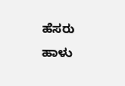ಹೆಸರು ಹಾಳು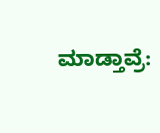ಮಾಡ್ತಾವ್ರೆ: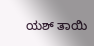ಯಶ್ ತಾಯಿ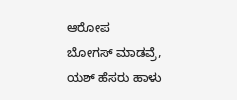ಆರೋಪ
ಬೋಗಸ್ ಮಾಡವ್ರೆ, ಯಶ್ ಹೆಸರು ಹಾಳು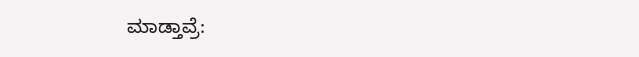ಮಾಡ್ತಾವ್ರೆ: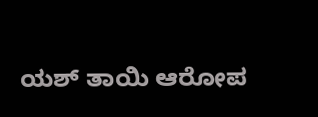ಯಶ್ ತಾಯಿ ಆರೋಪ